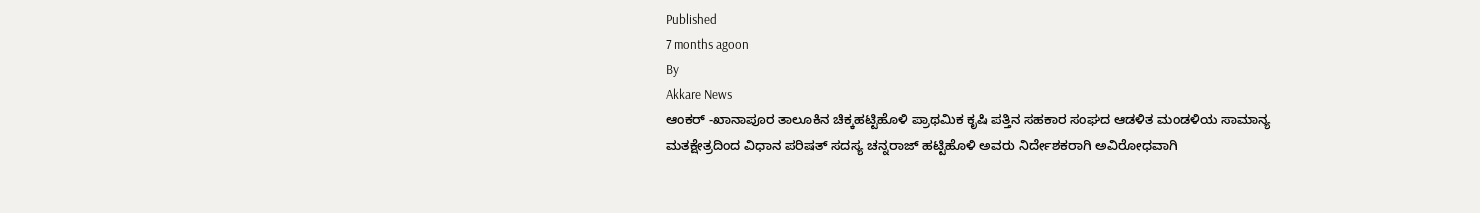Published
7 months agoon
By
Akkare News
ಆಂಕರ್ -ಖಾನಾಪೂರ ತಾಲೂಕಿನ ಚಿಕ್ಕಹಟ್ಟಿಹೊಳಿ ಪ್ರಾಥಮಿಕ ಕೃಷಿ ಪತ್ತಿನ ಸಹಕಾರ ಸಂಘದ ಆಡಳಿತ ಮಂಡಳಿಯ ಸಾಮಾನ್ಯ ಮತಕ್ಷೇತ್ರದಿಂದ ವಿಧಾನ ಪರಿಷತ್ ಸದಸ್ಯ ಚನ್ನರಾಜ್ ಹಟ್ಟಿಹೊಳಿ ಅವರು ನಿರ್ದೇಶಕರಾಗಿ ಅವಿರೋಧವಾಗಿ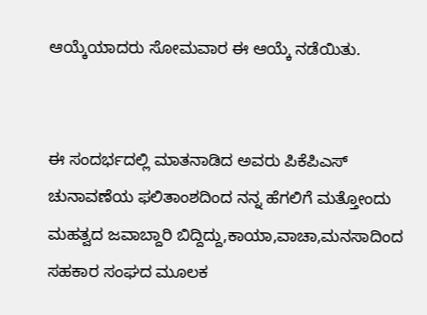ಆಯ್ಕೆಯಾದರು ಸೋಮವಾರ ಈ ಆಯ್ಕೆ ನಡೆಯಿತು.


ಈ ಸಂದರ್ಭದಲ್ಲಿ ಮಾತನಾಡಿದ ಅವರು ಪಿಕೆಪಿಎಸ್ ಚುನಾವಣೆಯ ಫಲಿತಾಂಶದಿಂದ ನನ್ನ ಹೆಗಲಿಗೆ ಮತ್ತೋಂದು ಮಹತ್ವದ ಜವಾಬ್ದಾರಿ ಬಿದ್ದಿದ್ದು,ಕಾಯಾ,ವಾಚಾ,ಮನಸಾದಿಂದ ಸಹಕಾರ ಸಂಘದ ಮೂಲಕ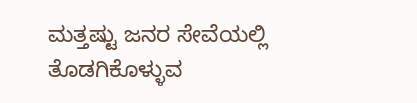ಮತ್ತಷ್ಟು ಜನರ ಸೇವೆಯಲ್ಲಿ ತೊಡಗಿಕೊಳ್ಳುವ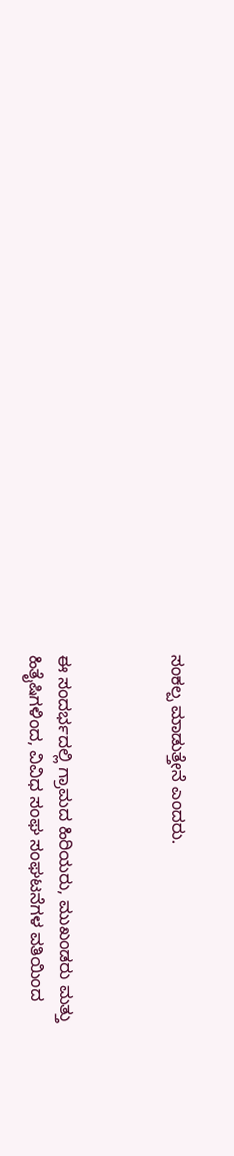ಸಂಕಲ್ಪ ಮಾಡುತ್ತೇನೆ ಎಂದರು.



ಈ ಸಂದರ್ಭದಲ್ಲಿ ಗ್ರಾಮದ ಹಿರಿಯರು, ಮುಖಂಡರು ಮತ್ತು ಹಿತೈಷಿಗಳಿಂದ, ವಿವಿಧ ಸಂಘ ಸಂಘಟನೆಗಳ ವತಿಯಿಂದ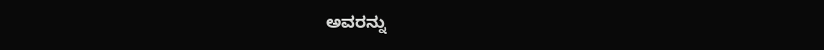ಅವರನ್ನು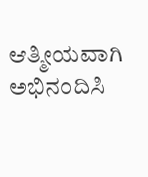ಆತ್ಮೀಯವಾಗಿ ಅಭಿನಂದಿಸಿ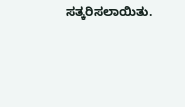ಸತ್ಕರಿಸಲಾಯಿತು.